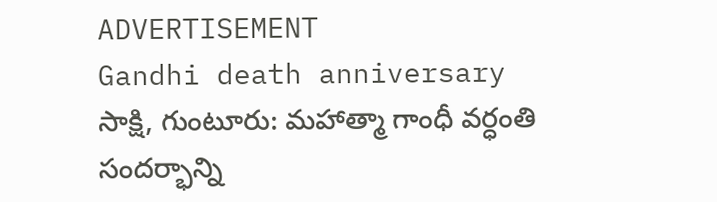ADVERTISEMENT
Gandhi death anniversary
సాక్షి, గుంటూరు: మహాత్మా గాంధీ వర్ధంతి సందర్భాన్ని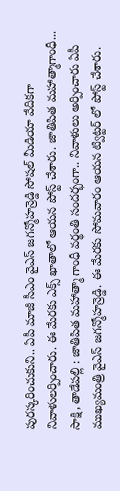పురస్కరించుకుని.. ఏపీ మాజీ సీఎం వైఎస్ జగన్మోహన్రెడ్డి సోషల్ మీడియా వేదికగా నివాళులర్పించారు. ఈ మేరకు ఎక్స్ ఖాతాలో ఆయన పోస్ట్ చేశారు. జాతిపిత మహాత్మాగాంధీ...
సాక్షి, తాడేపల్లి : జాతిపిత మహాత్మా గాంధీ వర్థంతి సందర్భంగా.. నివాళులు అర్పించారు ఏపీ ముఖ్యమంత్రి వైఎస్ జగన్మోహన్రెడ్డి. ఈ మేరకు సోమవారం ఆయన ట్విట్టర్ లో పోస్ట్ చేశారు.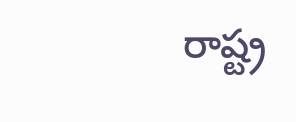రాష్ట్ర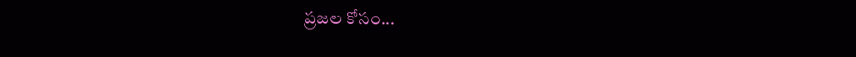ప్రజల కోసం...